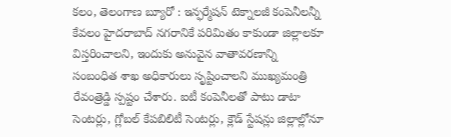కలం, తెలంగాణ బ్యూరో : ఇన్ఫర్మేషన్ టెక్నాలజీ కంపెనీలన్నీ కేవలం హైదరాబాద్ నగరానికే పరిమితం కాకుండా జిల్లాలకూ విస్తరించాలని, ఇందుకు అనువైన వాతావరణాన్ని సంబంధిత శాఖ అధికారులు సృష్టించాలని ముఖ్యమంత్రి రేవంత్రెడ్డి స్పష్టం చేశారు. ఐటీ కంపెనీలతో పాటు డాటా సెంటర్లు, గ్లోబల్ కేపబిలిటీ సెంటర్లు, క్లౌడ్ స్టేషన్లు జిల్లాల్లోనూ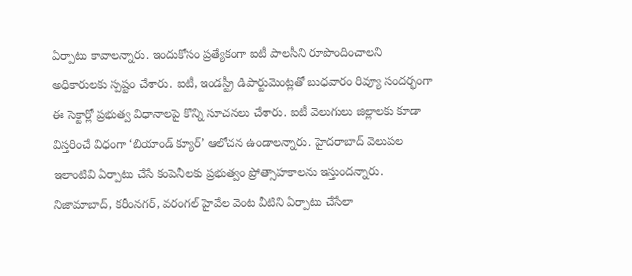ఏర్పాటు కావాలన్నారు. ఇందుకోసం ప్రత్యేకంగా ఐటీ పాలసీని రూపొందించాలని అధికారులకు స్పష్టం చేశారు. ఐటీ, ఇండస్ట్రీ డిపార్టుమెంట్లతో బుధవారం రివ్యూ సందర్భంగా ఈ సెక్టార్లో ప్రభుత్వ విధానాలపై కొన్ని సూచనలు చేశారు. ఐటీ వెలుగులు జిల్లాలకు కూడా విస్తరించే విధంగా ‘బియాండ్ క్యూర్’ ఆలోచన ఉండాలన్నారు. హైదరాబాద్ వెలుపల ఇలాంటివి ఏర్పాటు చేసే కంపెనీలకు ప్రభుత్వం ప్రోత్సాహకాలను ఇస్తుందన్నారు. నిజామాబాద్, కరీంనగర్, వరంగల్ హైవేల వెంట వీటిని ఏర్పాటు చేసేలా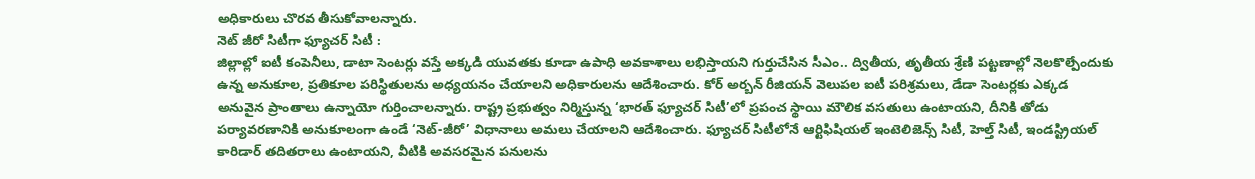అధికారులు చొరవ తీసుకోవాలన్నారు.
నెట్ జీరో సిటీగా ఫ్యూచర్ సిటీ :
జిల్లాల్లో ఐటీ కంపెనీలు, డాటా సెంటర్లు వస్తే అక్కడి యువతకు కూడా ఉపాధి అవకాశాలు లభిస్తాయని గుర్తుచేసిన సీఎం.. ద్వితీయ, తృతీయ శ్రేణి పట్టణాల్లో నెలకొల్పేందుకు ఉన్న అనుకూల, ప్రతికూల పరిస్థితులను అధ్యయనం చేయాలని అధికారులను ఆదేశించారు. కోర్ అర్బన్ రీజియన్ వెలుపల ఐటీ పరిశ్రమలు, డేడా సెంటర్లకు ఎక్కడ అనువైన ప్రాంతాలు ఉన్నాయో గుర్తించాలన్నారు. రాష్ట్ర ప్రభుత్వం నిర్మిస్తున్న ‘భారత్ ఫ్యూచర్ సిటీ’లో ప్రపంచ స్థాయి మౌలిక వసతులు ఉంటాయని, దీనికి తోడు పర్యావరణానికి అనుకూలంగా ఉండే ‘నెట్-జీరో’ విధానాలు అమలు చేయాలని ఆదేశించారు. ఫ్యూచర్ సిటీలోనే ఆర్టిఫిషియల్ ఇంటెలిజెన్స్ సిటీ, హెల్త్ సిటీ, ఇండస్ట్రియల్ కారిడార్ తదితరాలు ఉంటాయని, వీటికి అవసరమైన పనులను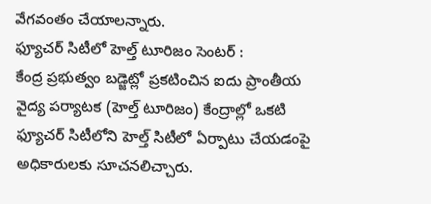వేగవంతం చేయాలన్నారు.
ఫ్యూచర్ సిటీలో హెల్త్ టూరిజం సెంటర్ :
కేంద్ర ప్రభుత్వం బడ్జెట్లో ప్రకటించిన ఐదు ప్రాంతీయ వైద్య పర్యాటక (హెల్త్ టూరిజం) కేంద్రాల్లో ఒకటి ఫ్యూచర్ సిటీలోని హెల్త్ సిటీలో ఏర్పాటు చేయడంపై అధికారులకు సూచనలిచ్చారు.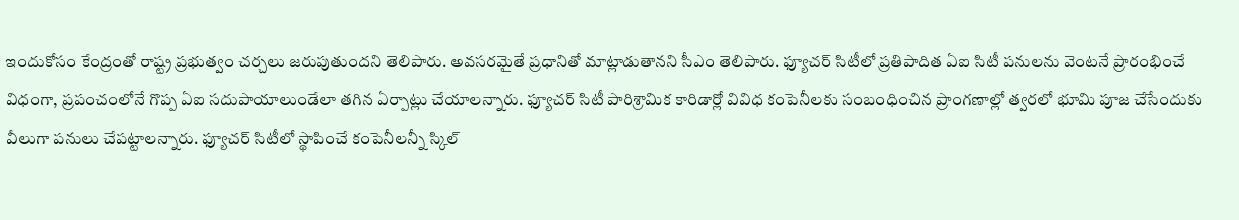ఇందుకోసం కేంద్రంతో రాష్ట్ర ప్రభుత్వం చర్చలు జరుపుతుందని తెలిపారు. అవసరమైతే ప్రధానితో మాట్లాడుతానని సీఎం తెలిపారు. ఫ్యూచర్ సిటీలో ప్రతిపాదిత ఏఐ సిటీ పనులను వెంటనే ప్రారంభించే విధంగా, ప్రపంచంలోనే గొప్ప ఏఐ సదుపాయాలుండేలా తగిన ఏర్పాట్లు చేయాలన్నారు. ఫ్యూచర్ సిటీ పారిశ్రామిక కారిడార్లో వివిధ కంపెనీలకు సంబంధించిన ప్రాంగణాల్లో త్వరలో భూమి పూజ చేసేందుకు వీలుగా పనులు చేపట్టాలన్నారు. ఫ్యూచర్ సిటీలో స్థాపించే కంపెనీలన్నీ స్కిల్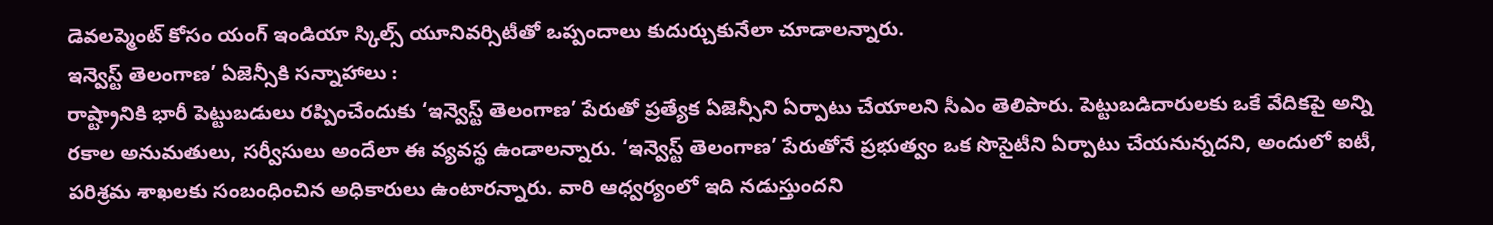డెవలప్మెంట్ కోసం యంగ్ ఇండియా స్కిల్స్ యూనివర్సిటీతో ఒప్పందాలు కుదుర్చుకునేలా చూడాలన్నారు.
ఇన్వెస్ట్ తెలంగాణ’ ఏజెన్సీకి సన్నాహాలు :
రాష్ట్రానికి భారీ పెట్టుబడులు రప్పించేందుకు ‘ఇన్వెస్ట్ తెలంగాణ’ పేరుతో ప్రత్యేక ఏజెన్సీని ఏర్పాటు చేయాలని సీఎం తెలిపారు. పెట్టుబడిదారులకు ఒకే వేదికపై అన్ని రకాల అనుమతులు, సర్వీసులు అందేలా ఈ వ్యవస్థ ఉండాలన్నారు. ‘ఇన్వెస్ట్ తెలంగాణ’ పేరుతోనే ప్రభుత్వం ఒక సొసైటీని ఏర్పాటు చేయనున్నదని, అందులో ఐటీ, పరిశ్రమ శాఖలకు సంబంధించిన అధికారులు ఉంటారన్నారు. వారి ఆధ్వర్యంలో ఇది నడుస్తుందని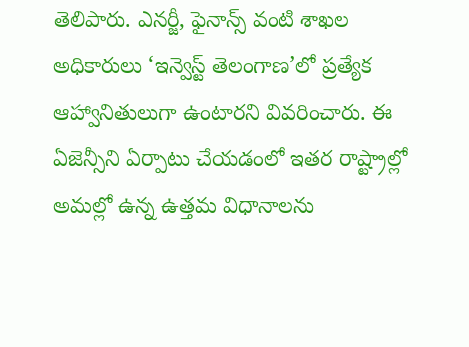తెలిపారు. ఎనర్జీ, ఫైనాన్స్ వంటి శాఖల అధికారులు ‘ఇన్వెస్ట్ తెలంగాణ’లో ప్రత్యేక ఆహ్వానితులుగా ఉంటారని వివరించారు. ఈ ఏజెన్సీని ఏర్పాటు చేయడంలో ఇతర రాష్ట్రాల్లో అమల్లో ఉన్న ఉత్తమ విధానాలను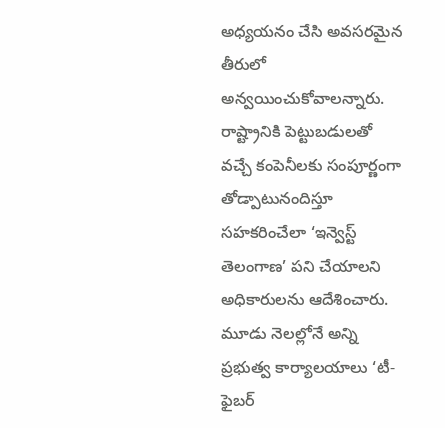అధ్యయనం చేసి అవసరమైన తీరులో అన్వయించుకోవాలన్నారు. రాష్ట్రానికి పెట్టుబడులతో వచ్చే కంపెనీలకు సంపూర్ణంగా తోడ్పాటునందిస్తూ సహకరించేలా ‘ఇన్వెస్ట్ తెలంగాణ’ పని చేయాలని అధికారులను ఆదేశించారు. మూడు నెలల్లోనే అన్ని ప్రభుత్వ కార్యాలయాలు ‘టీ-ఫైబర్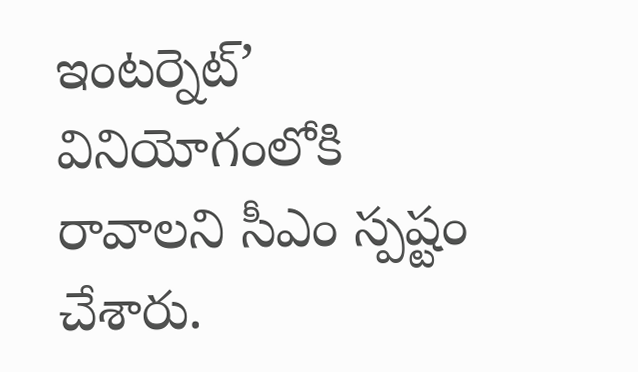ఇంటర్నెట్’ వినియోగంలోకి రావాలని సీఎం స్పష్టం చేశారు.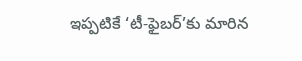ఇప్పటికే ‘టీ-ఫైబర్’కు మారిన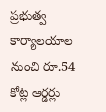ప్రభుత్వ కార్యాలయాల నుంచి రూ.54 కోట్ల ఆర్డర్లు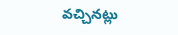వచ్చినట్లు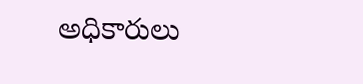అధికారులు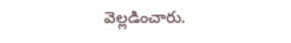వెల్లడించారు.